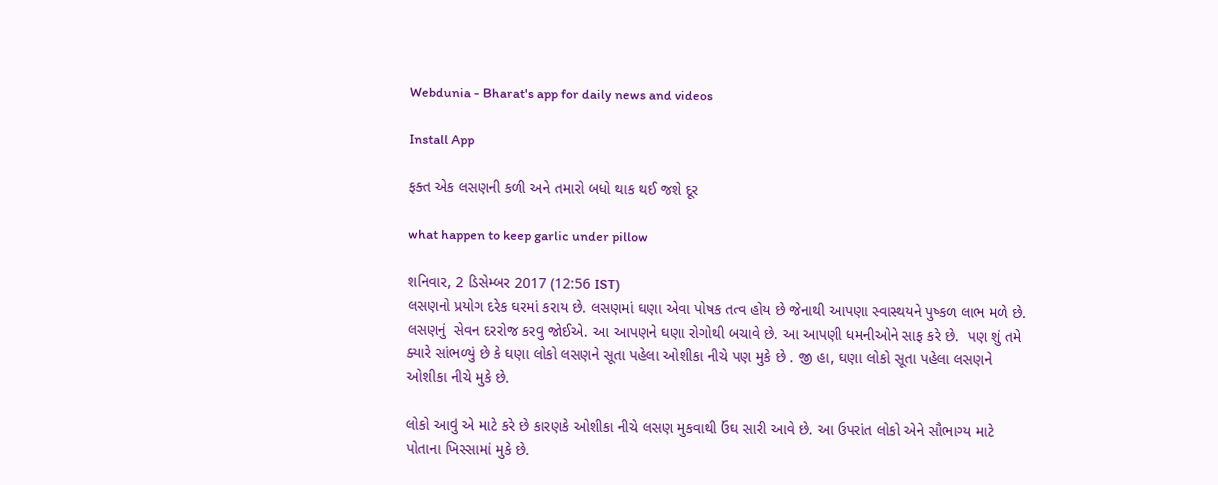Webdunia - Bharat's app for daily news and videos

Install App

ફક્ત એક લસણની કળી અને તમારો બધો થાક થઈ જશે દૂર

what happen to keep garlic under pillow

શનિવાર, 2 ડિસેમ્બર 2017 (12:56 IST)
લસણનો પ્રયોગ દરેક ઘરમાં કરાય છે. લસણમાં ઘણા એવા પોષક તત્વ હોય છે જેનાથી આપણા સ્વાસ્થયને પુષ્કળ લાભ મળે છે. લસણનું  સેવન દરરોજ કરવુ જોઈએ. આ આપણને ઘણા રોગોથી બચાવે છે. આ આપણી ધમનીઓને સાફ કરે છે.  પણ શું તમે ક્યારે સાંભળ્યું છે કે ઘણા લોકો લસણને સૂતા પહેલા ઓશીકા નીચે પણ મુકે છે . જી હા, ઘણા લોકો સૂતા પહેલા લસણને  ઓશીકા નીચે મુકે છે.

લોકો આવું એ માટે કરે છે કારણકે ઓશીકા નીચે લસણ મુકવાથી ઉંઘ સારી આવે છે. આ ઉપરાંત લોકો એને સૌભાગ્ય માટે પોતાના ખિસ્સામાં મુકે છે.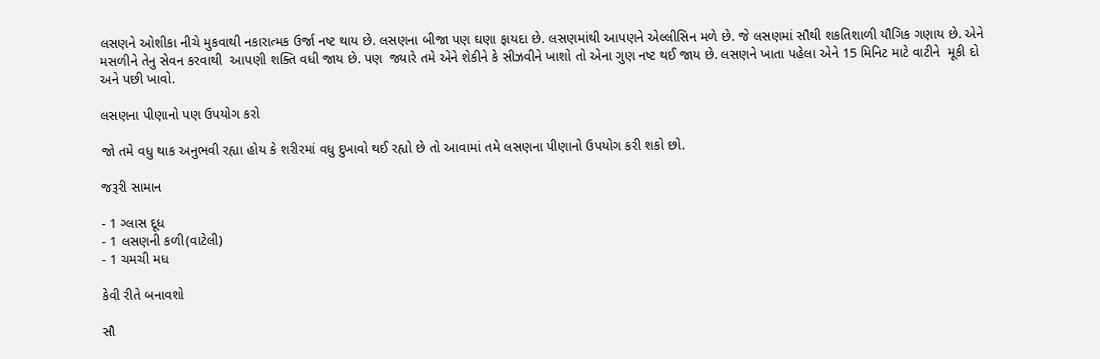લસણને ઓશીકા નીચે મુકવાથી નકારાત્મક ઉર્જા નષ્ટ થાય છે. લસણના બીજા પણ ઘણા ફાયદા છે. લસણમાંથી આપણને એલ્લીસિન મળે છે. જે લસણમાં સૌથી શકતિશાળી યૌગિક ગણાય છે. એને મસળીને તેનુ સેવન કરવાથી  આપણી શક્તિ વધી જાય છે. પણ  જ્યારે તમે એને શેકીને કે સીઝવીને ખાશો તો એના ગુણ નષ્ટ થઈ જાય છે. લસણને ખાતા પહેલા એને 15 મિનિટ માટે વાટીને  મૂકી દો અને પછી ખાવો.

લસણના પીણાનો પણ ઉપયોગ કરો

જો તમે વધુ થાક અનુભવી રહ્યા હોય કે શરીરમાં વધુ દુખાવો થઈ રહ્યો છે તો આવામાં તમે લસણના પીણાનો ઉપયોગ કરી શકો છો.

જરૂરી સામાન

- 1 ગ્લાસ દૂધ
- 1 લસણની કળી(વાટેલી)
- 1 ચમચી મધ

કેવી રીતે બનાવશો

સૌ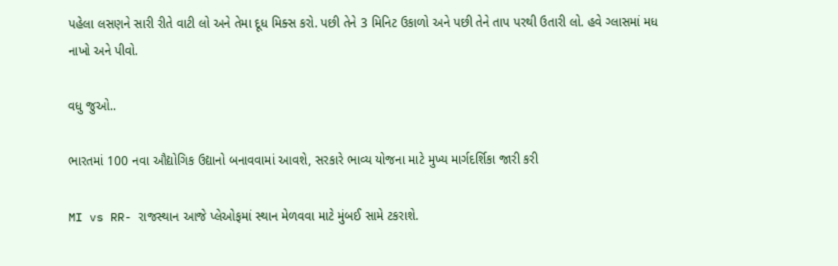પહેલા લસણને સારી રીતે વાટી લો અને તેમા દૂધ મિક્સ કરો. પછી તેને 3 મિનિટ ઉકાળો અને પછી તેને તાપ પરથી ઉતારી લો. હવે ગ્લાસમાં મધ નાખો અને પીવો.

વધુ જુઓ..

ભારતમાં 100 નવા ઔદ્યોગિક ઉદ્યાનો બનાવવામાં આવશે, સરકારે ભાવ્ય યોજના માટે મુખ્ય માર્ગદર્શિકા જારી કરી

MI vs RR- રાજસ્થાન આજે પ્લેઓફમાં સ્થાન મેળવવા માટે મુંબઈ સામે ટકરાશે.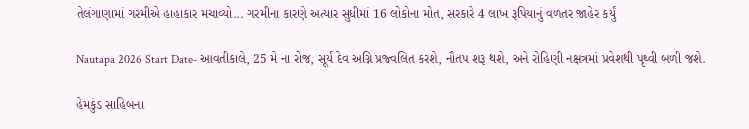તેલંગાણામાં ગરમીએ હાહાકાર મચાવ્યો... ગરમીના કારણે અત્યાર સુધીમાં 16 લોકોના મોત, સરકારે 4 લાખ રૂપિયાનું વળતર જાહેર કર્યું

Nautapa 2026 Start Date- આવતીકાલે, 25 મે ના રોજ, સૂર્ય દેવ અગ્નિ પ્રજ્વલિત કરશે, નૌતપ શરૂ થશે, અને રોહિણી નક્ષત્રમાં પ્રવેશથી પૃથ્વી બળી જશે.

હેમકુંડ સાહિબના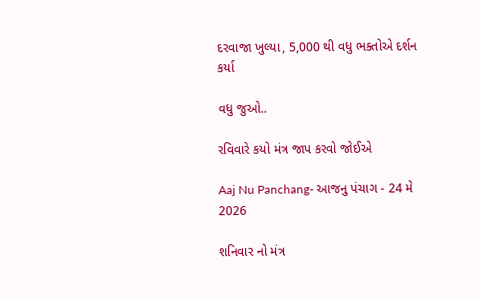દરવાજા ખુલ્યા, 5,000 થી વધુ ભક્તોએ દર્શન કર્યા

વધુ જુઓ..

રવિવારે કયો મંત્ર જાપ કરવો જોઈએ

Aaj Nu Panchang- આજનુ પંચાગ - 24 મે 2026

શનિવાર નો મંત્ર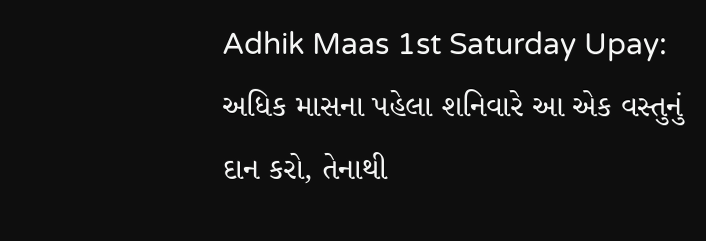Adhik Maas 1st Saturday Upay: અધિક માસના પહેલા શનિવારે આ એક વસ્તુનું દાન કરો, તેનાથી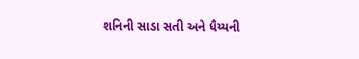શનિની સાડા સતી અને ધૈય્યની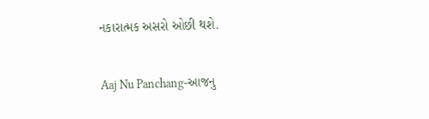નકારાત્મક અસરો ઓછી થશે.

Aaj Nu Panchang-આજનુ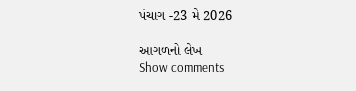પંચાગ -23 મે 2026

આગળનો લેખ
Show comments